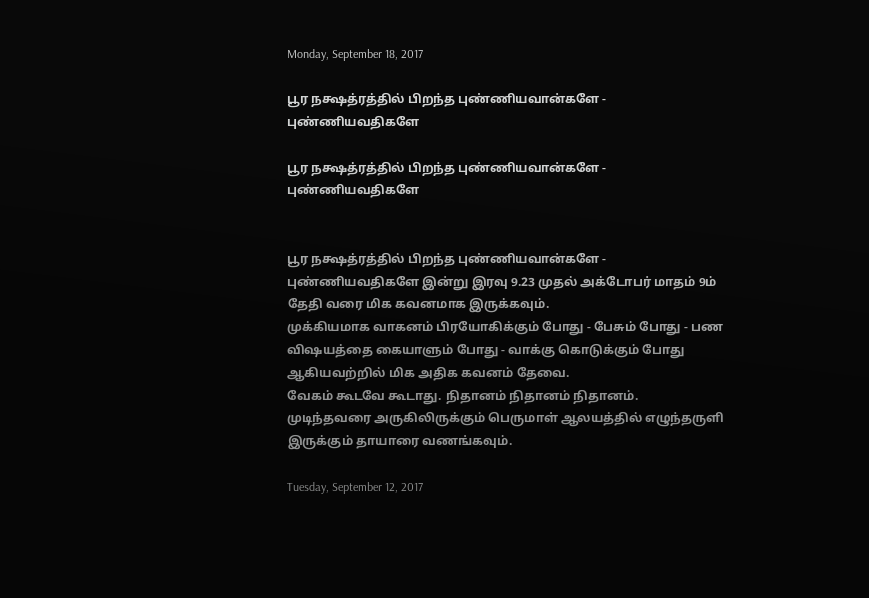Monday, September 18, 2017

பூர நக்ஷத்ரத்தில் பிறந்த புண்ணியவான்களே - புண்ணியவதிகளே

பூர நக்ஷத்ரத்தில் பிறந்த புண்ணியவான்களே - புண்ணியவதிகளே


பூர நக்ஷத்ரத்தில் பிறந்த புண்ணியவான்களே - புண்ணியவதிகளே இன்று இரவு 9.23 முதல் அக்டோபர் மாதம் 9ம் தேதி வரை மிக கவனமாக இருக்கவும்.
முக்கியமாக வாகனம் பிரயோகிக்கும் போது - பேசும் போது - பண விஷயத்தை கையாளும் போது - வாக்கு கொடுக்கும் போது ஆகியவற்றில் மிக அதிக கவனம் தேவை.
வேகம் கூடவே கூடாது. நிதானம் நிதானம் நிதானம்.
முடிந்தவரை அருகிலிருக்கும் பெருமாள் ஆலயத்தில் எழுந்தருளி இருக்கும் தாயாரை வணங்கவும்.

Tuesday, September 12, 2017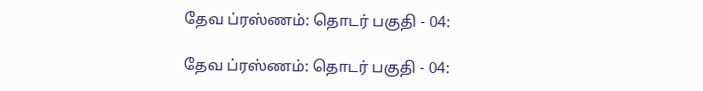தேவ ப்ரஸ்ணம்: தொடர் பகுதி - 04:

தேவ ப்ரஸ்ணம்: தொடர் பகுதி - 04: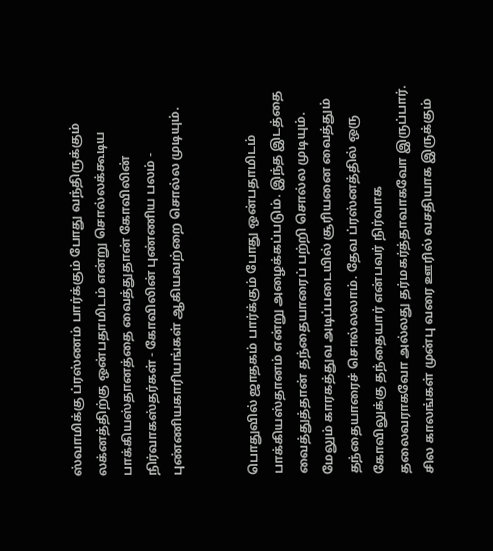ஸ்வாமிக்கு ப்ரஸ்ணம் பார்க்கும் போது வந்திருக்கும் லக்னத்திற்கு ஒன்பதாமிடம் என்று சொல்லக்கூடிய பாக்கியஸ்தானத்தை வைத்துதான் கோவிலின் நிர்வாகஸ்தர்கள் - கோவிலின் புண்ணிய பலம் - புண்ணியகாரியங்கள் ஆகியவற்றை சொல்ல முடியும்.


பொதுவில் ஜாதகம் பார்க்கும் போது ஒன்பதாமிடம் பாக்கியஸ்தானம் என்று அழைக்கப்படும். இந்த இடத்தை வைத்துத்தான் தந்தையாரைப் பற்றி சொல்ல முடியும். மேலும் காரகத்துவ அடிப்படையில் சூரியனை வைத்தும்  தந்தையாரைச் சொல்லலாம். தேவ ப்ரஸ்னத்தில் ஒரு கோவிலுக்கு தந்தையார் என்பவர் நிர்வாக தலைவராகவோ அல்லது தர்மகர்த்தாவாகவோ இருப்பார். சில காலங்கள் முன்பு வரை ஊரில் வசதியாக இருக்கும்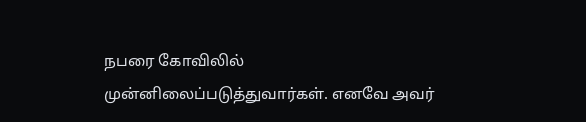நபரை கோவிலில் முன்னிலைப்படுத்துவார்கள். எனவே அவர்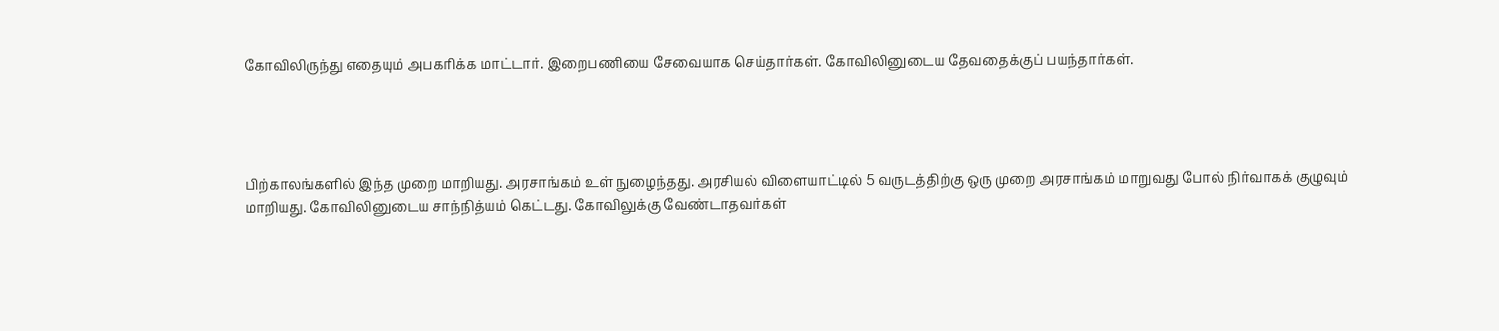கோவிலிருந்து எதையும் அபகரிக்க மாட்டார். இறைபணியை சேவையாக செய்தார்கள். கோவிலினுடைய தேவதைக்குப் பயந்தார்கள்.




பிற்காலங்களில் இந்த முறை மாறியது. அரசாங்கம் உள் நுழைந்தது. அரசியல் விளையாட்டில் 5 வருடத்திற்கு ஒரு முறை அரசாங்கம் மாறுவது போல் நிர்வாகக் குழுவும் மாறியது. கோவிலினுடைய சாந்நித்யம் கெட்டது. கோவிலுக்கு வேண்டாதவர்கள்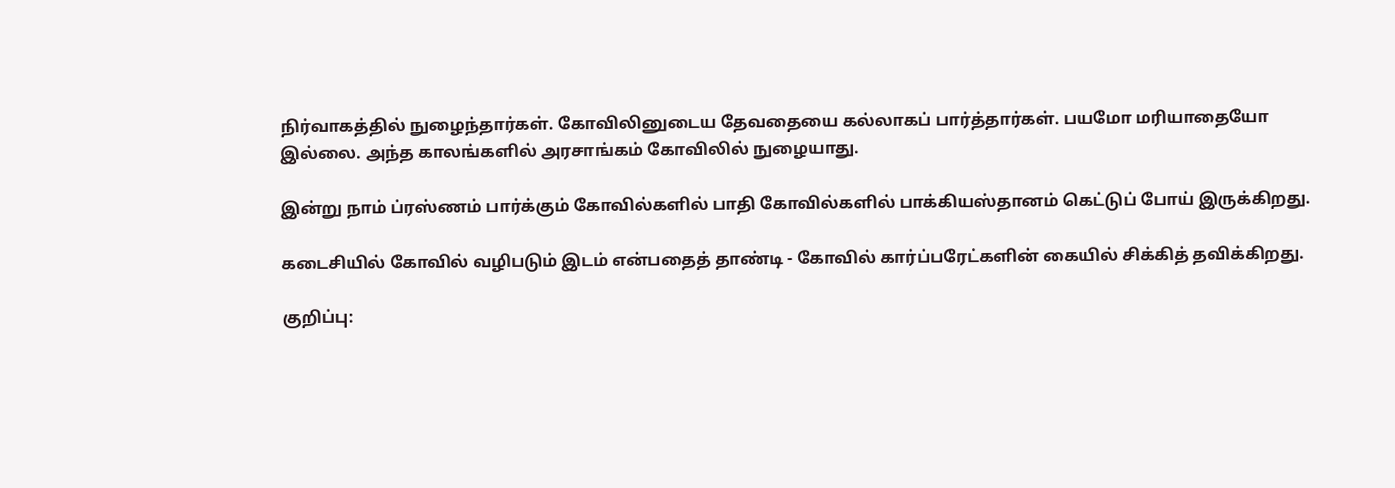நிர்வாகத்தில் நுழைந்தார்கள். கோவிலினுடைய தேவதையை கல்லாகப் பார்த்தார்கள். பயமோ மரியாதையோ இல்லை. அந்த காலங்களில் அரசாங்கம் கோவிலில் நுழையாது.

இன்று நாம் ப்ரஸ்ணம் பார்க்கும் கோவில்களில் பாதி கோவில்களில் பாக்கியஸ்தானம் கெட்டுப் போய் இருக்கிறது.

கடைசியில் கோவில் வழிபடும் இடம் என்பதைத் தாண்டி - கோவில் கார்ப்பரேட்களின் கையில் சிக்கித் தவிக்கிறது.

குறிப்பு: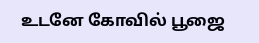உடனே கோவில் பூஜை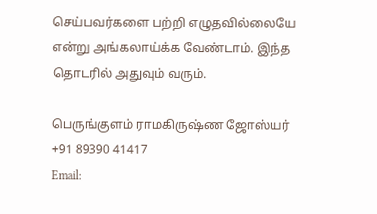செய்பவர்களை பற்றி எழுதவில்லையே என்று அங்கலாய்க்க வேண்டாம். இந்த தொடரில் அதுவும் வரும்.

பெருங்குளம் ராமகிருஷ்ண ஜோஸ்யர்
+91 89390 41417
Email: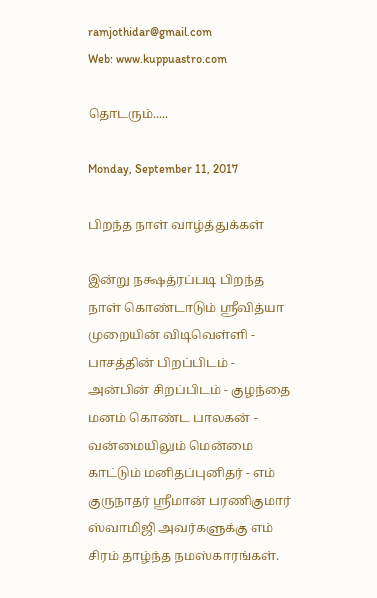ramjothidar@gmail.com
Web: www.kuppuastro.com

தொடரும்.....

Monday, September 11, 2017

பிறந்த நாள் வாழ்த்துக்கள்

இன்று நக்ஷத்ரப்படி பிறந்த நாள் கொண்டாடும் ஸ்ரீவித்யா முறையின் விடிவெள்ளி - பாசத்தின் பிறப்பிடம் - அன்பின் சிறப்பிடம் - குழந்தை மனம் கொண்ட பாலகன் - வன்மையிலும் மென்மை காட்டும் மனிதப்புனிதர் - எம் குருநாதர் ஸ்ரீமான் பரணிகுமார் ஸ்வாமிஜி அவர்களுக்கு எம் சிரம் தாழ்ந்த நமஸ்காரங்கள்.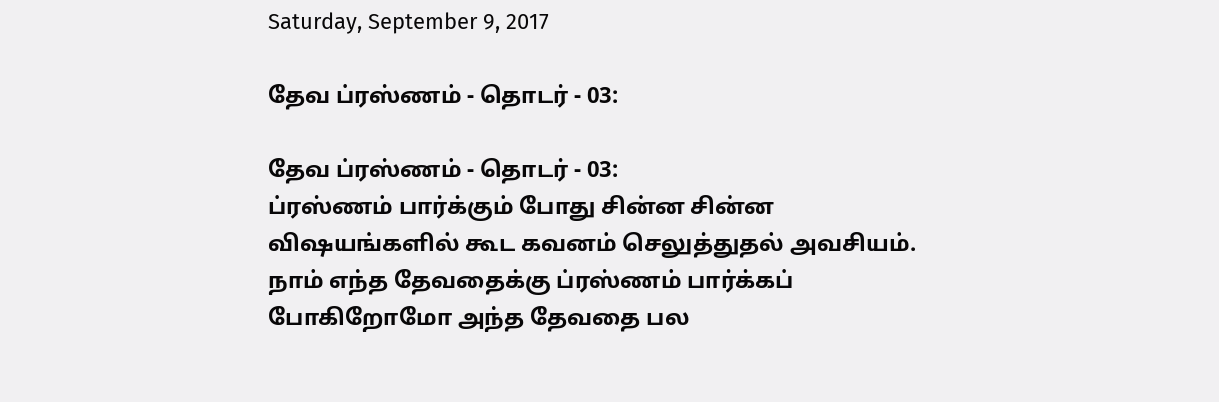Saturday, September 9, 2017

தேவ ப்ரஸ்ணம் - தொடர் - 03:

தேவ ப்ரஸ்ணம் - தொடர் - 03:
ப்ரஸ்ணம் பார்க்கும் போது சின்ன சின்ன விஷயங்களில் கூட கவனம் செலுத்துதல் அவசியம். நாம் எந்த தேவதைக்கு ப்ரஸ்ணம் பார்க்கப் போகிறோமோ அந்த தேவதை பல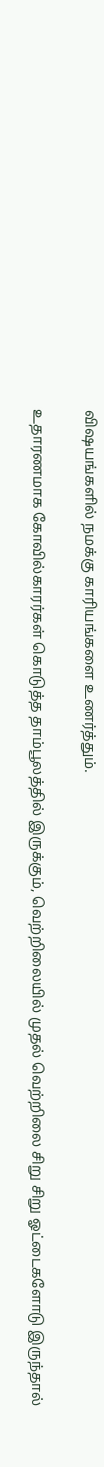விஷயங்களில் நமக்கு காரியங்களை உணர்த்தும்.

உதாரணமாக கோவில்காரர்கள் கொடுத்த தாம்பூலத்தில் இருக்கும், வெற்றிலையில் முதல் வெற்றிலை சிறு சிறு ஓட்டைகளோடு இருந்தால்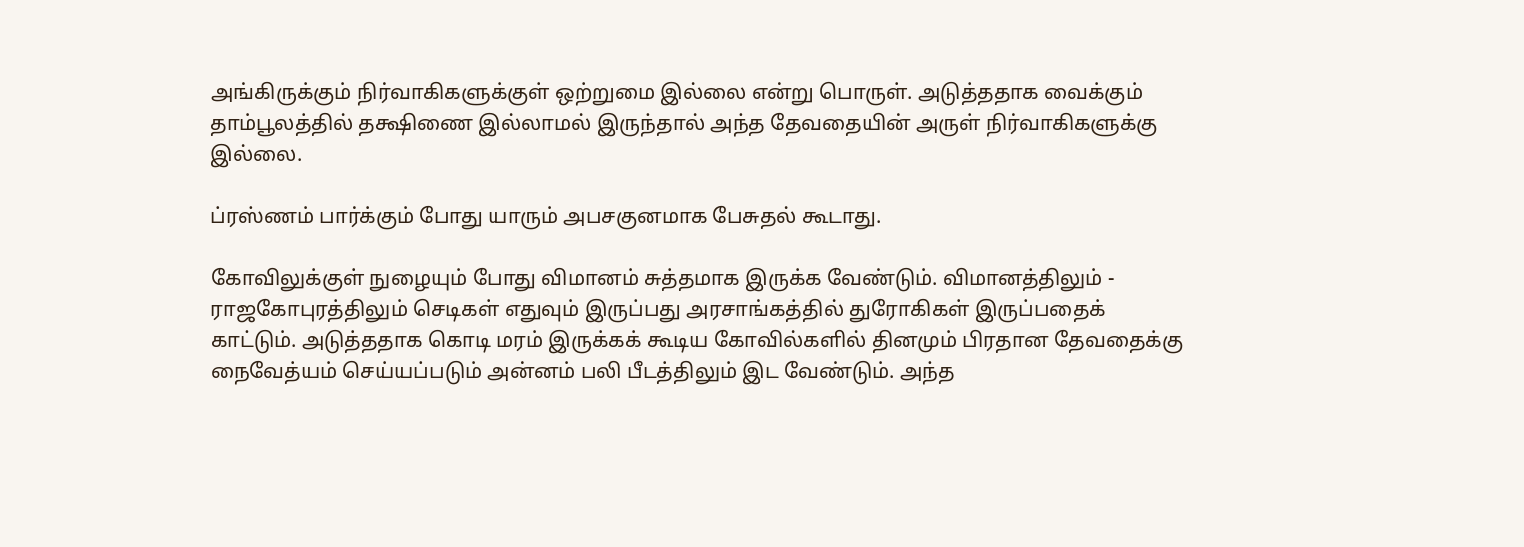அங்கிருக்கும் நிர்வாகிகளுக்குள் ஒற்றுமை இல்லை என்று பொருள். அடுத்ததாக வைக்கும் தாம்பூலத்தில் தக்ஷிணை இல்லாமல் இருந்தால் அந்த தேவதையின் அருள் நிர்வாகிகளுக்கு இல்லை.

ப்ரஸ்ணம் பார்க்கும் போது யாரும் அபசகுனமாக பேசுதல் கூடாது.

கோவிலுக்குள் நுழையும் போது விமானம் சுத்தமாக இருக்க வேண்டும். விமானத்திலும் - ராஜகோபுரத்திலும் செடிகள் எதுவும் இருப்பது அரசாங்கத்தில் துரோகிகள் இருப்பதைக் காட்டும். அடுத்ததாக கொடி மரம் இருக்கக் கூடிய கோவில்களில் தினமும் பிரதான தேவதைக்கு நைவேத்யம் செய்யப்படும் அன்னம் பலி பீடத்திலும் இட வேண்டும். அந்த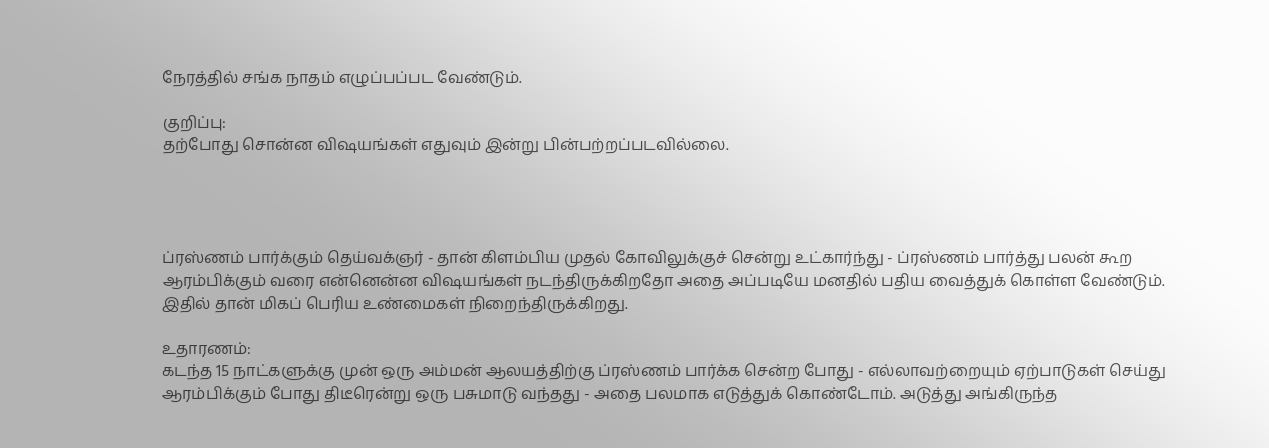நேரத்தில் சங்க நாதம் எழுப்பப்பட வேண்டும்.

குறிப்பு:
தற்போது சொன்ன விஷயங்கள் எதுவும் இன்று பின்பற்றப்படவில்லை.




ப்ரஸ்ணம் பார்க்கும் தெய்வக்ஞர் - தான் கிளம்பிய முதல் கோவிலுக்குச் சென்று உட்கார்ந்து - ப்ரஸ்ணம் பார்த்து பலன் கூற ஆரம்பிக்கும் வரை என்னென்ன விஷயங்கள் நடந்திருக்கிறதோ அதை அப்படியே மனதில் பதிய வைத்துக் கொள்ள வேண்டும். இதில் தான் மிகப் பெரிய உண்மைகள் நிறைந்திருக்கிறது.

உதாரணம்:
கடந்த 15 நாட்களுக்கு முன் ஒரு அம்மன் ஆலயத்திற்கு ப்ரஸ்ணம் பார்க்க சென்ற போது - எல்லாவற்றையும் ஏற்பாடுகள் செய்து ஆரம்பிக்கும் போது திடீரென்று ஒரு பசுமாடு வந்தது - அதை பலமாக எடுத்துக் கொண்டோம். அடுத்து அங்கிருந்த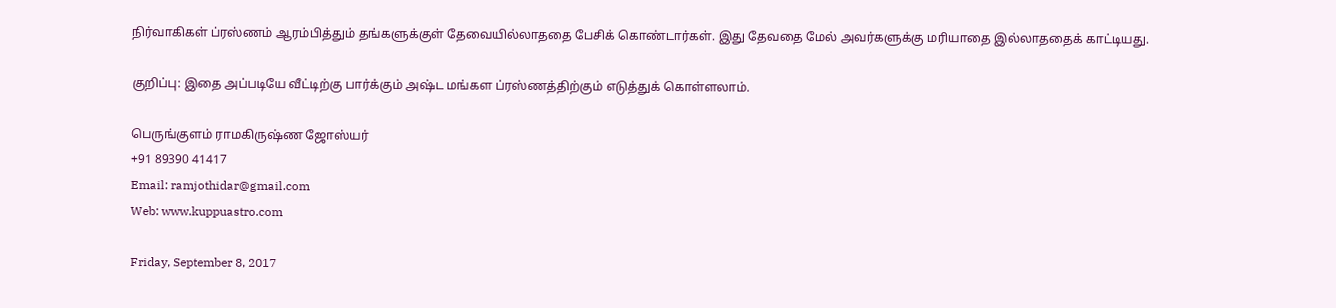நிர்வாகிகள் ப்ரஸ்ணம் ஆரம்பித்தும் தங்களுக்குள் தேவையில்லாததை பேசிக் கொண்டார்கள். இது தேவதை மேல் அவர்களுக்கு மரியாதை இல்லாததைக் காட்டியது.

குறிப்பு: இதை அப்படியே வீட்டிற்கு பார்க்கும் அஷ்ட மங்கள ப்ரஸ்ணத்திற்கும் எடுத்துக் கொள்ளலாம்.

பெருங்குளம் ராமகிருஷ்ண ஜோஸ்யர்
+91 89390 41417
Email: ramjothidar@gmail.com
Web: www.kuppuastro.com

Friday, September 8, 2017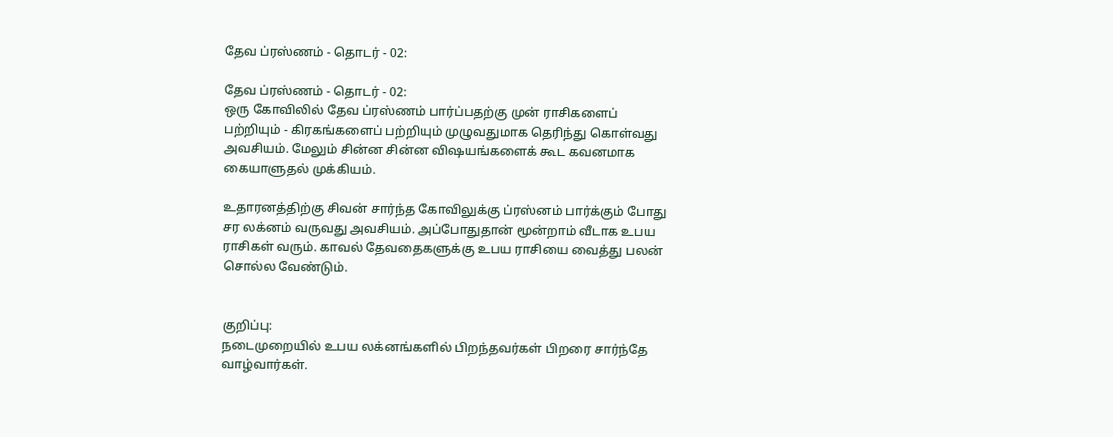தேவ ப்ரஸ்ணம் - தொடர் - 02:

தேவ ப்ரஸ்ணம் - தொடர் - 02:
ஒரு கோவிலில் தேவ ப்ரஸ்ணம் பார்ப்பதற்கு முன் ராசிகளைப் பற்றியும் - கிரகங்களைப் பற்றியும் முழுவதுமாக தெரிந்து கொள்வது அவசியம். மேலும் சின்ன சின்ன விஷயங்களைக் கூட கவனமாக கையாளுதல் முக்கியம்.

உதாரனத்திற்கு சிவன் சார்ந்த கோவிலுக்கு ப்ரஸ்னம் பார்க்கும் போது சர லக்னம் வருவது அவசியம். அப்போதுதான் மூன்றாம் வீடாக உபய ராசிகள் வரும். காவல் தேவதைகளுக்கு உபய ராசியை வைத்து பலன் சொல்ல வேண்டும்.


குறிப்பு:
நடைமுறையில் உபய லக்னங்களில் பிறந்தவர்கள் பிறரை சார்ந்தே வாழ்வார்கள்.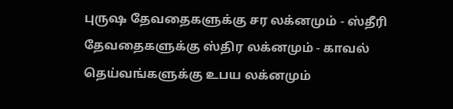புருஷ தேவதைகளுக்கு சர லக்னமும் - ஸ்தீரி தேவதைகளுக்கு ஸ்திர லக்னமும் - காவல் தெய்வங்களுக்கு உபய லக்னமும்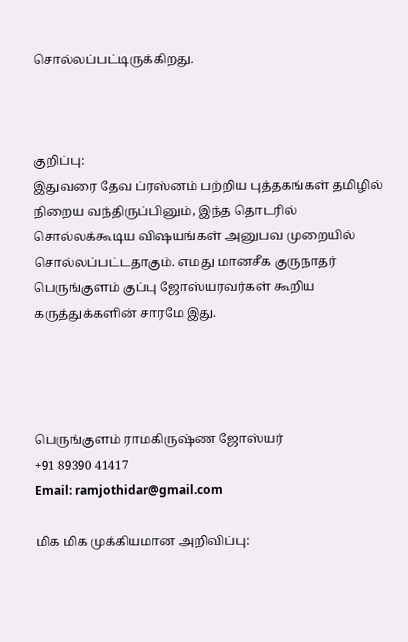சொல்லப்பட்டிருக்கிறது.



குறிப்பு:
இதுவரை தேவ ப்ரஸ்னம் பற்றிய புத்தகங்கள் தமிழில் நிறைய வந்திருப்பினும், இந்த தொடரில் சொல்லக்கூடிய விஷயங்கள் அனுபவ முறையில் சொல்லப்பட்டதாகும். எமது மானசீக குருநாதர் பெருங்குளம் குப்பு ஜோஸ்யரவர்கள் கூறிய கருத்துக்களின் சாரமே இது.




பெருங்குளம் ராமகிருஷ்ண ஜோஸ்யர்
+91 89390 41417
Email: ramjothidar@gmail.com

மிக மிக முக்கியமான அறிவிப்பு: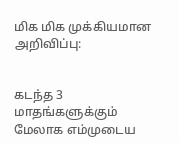மிக மிக முக்கியமான அறிவிப்பு:


கடந்த 3 மாதங்களுக்கும் மேலாக எம்முடைய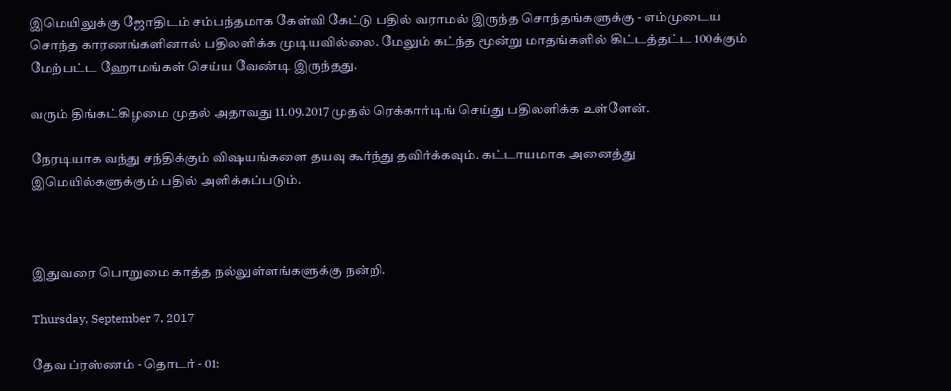இமெயிலுக்கு ஜோதிடம் சம்பந்தமாக கேள்வி கேட்டு பதில் வராமல் இருந்த சொந்தங்களுக்கு - எம்முடைய சொந்த காரணங்களினால் பதிலளிக்க முடியவில்லை. மேலும் கட்ந்த மூன்று மாதங்களில் கிட்டத்தட்ட 100க்கும் மேற்பட்ட ஹோமங்கள் செய்ய வேண்டி இருந்தது.

வரும் திங்கட்கிழமை முதல் அதாவது 11.09.2017 முதல் ரெக்கார்டிங் செய்து பதிலளிக்க உள்ளேன்.

நேரடியாக வந்து சந்திக்கும் விஷயங்களை தயவு கூர்ந்து தவிர்க்கவும். கட்டாயமாக அனைத்து இமெயில்களுக்கும் பதில் அளிக்கப்படும்.



இதுவரை பொறுமை காத்த நல்லுள்ளங்களுக்கு நன்றி.

Thursday, September 7, 2017

தேவ ப்ரஸ்ணம் - தொடர் - 01: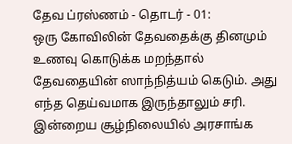தேவ ப்ரஸ்ணம் - தொடர் - 01:
ஒரு கோவிலின் தேவதைக்கு தினமும் உணவு கொடுக்க மறந்தால் தேவதையின் ஸாந்நித்யம் கெடும். அது எந்த தெய்வமாக இருந்தாலும் சரி. இன்றைய சூழ்நிலையில் அரசாங்க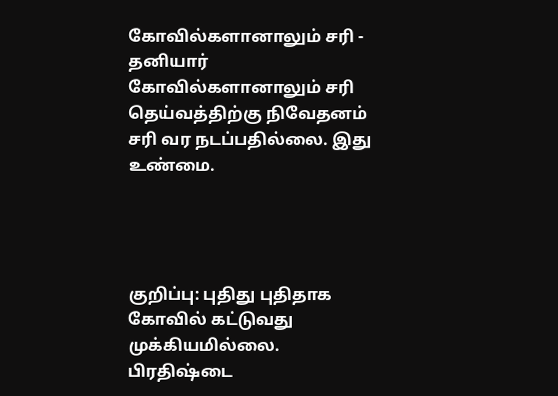கோவில்களானாலும் சரி - தனியார் கோவில்களானாலும் சரி தெய்வத்திற்கு நிவேதனம் சரி வர நடப்பதில்லை. இது உண்மை.




குறிப்பு: புதிது புதிதாக கோவில் கட்டுவது முக்கியமில்லை. பிரதிஷ்டை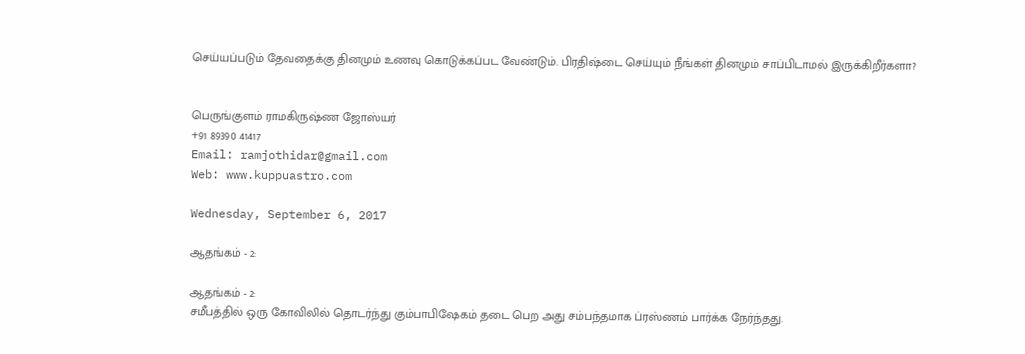செய்யப்படும் தேவதைக்கு தினமும் உணவு கொடுக்கப்பட வேண்டும். பிரதிஷ்டை செய்யும் நீங்கள் தினமும் சாப்பிடாமல் இருக்கிறீர்களா?


பெருங்குளம் ராமகிருஷ்ண ஜோஸ்யர்
+91 89390 41417
Email: ramjothidar@gmail.com
Web: www.kuppuastro.com

Wednesday, September 6, 2017

ஆதங்கம் - 2:

ஆதங்கம் - 2:
சமீபத்தில் ஒரு கோவிலில் தொடர்ந்து கும்பாபிஷேகம் தடை பெற அது சம்பந்தமாக ப்ரஸ்ணம் பார்க்க நேர்ந்தது.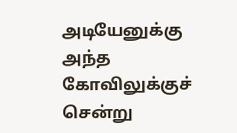அடியேனுக்கு அந்த கோவிலுக்குச் சென்று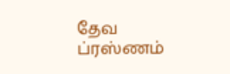தேவ ப்ரஸ்ணம்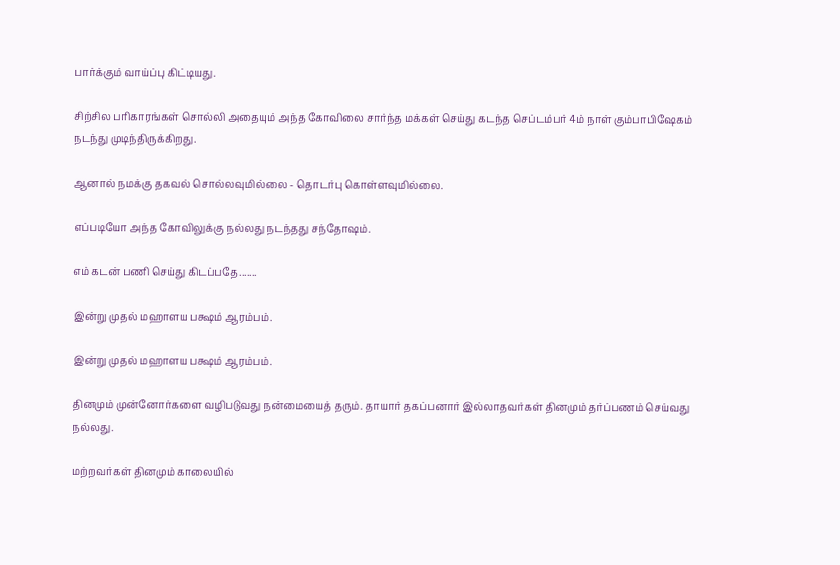பார்க்கும் வாய்ப்பு கிட்டியது.

சிற்சில பரிகாரங்கள் சொல்லி அதையும் அந்த கோவிலை சார்ந்த மக்கள் செய்து கடந்த செப்டம்பர் 4ம் நாள் கும்பாபிஷேகம் நடந்து முடிந்திருக்கிறது.

ஆனால் நமக்கு தகவல் சொல்லவுமில்லை - தொடர்பு கொள்ளவுமில்லை.

எப்படியோ அந்த கோவிலுக்கு நல்லது நடந்தது சந்தோஷம்.

எம் கடன் பணி செய்து கிடப்பதே.......

இன்று முதல் மஹாளய பக்ஷம் ஆரம்பம்.

இன்று முதல் மஹாளய பக்ஷம் ஆரம்பம்.

தினமும் முன்னோர்களை வழிபடுவது நன்மையைத் தரும். தாயார் தகப்பனார் இல்லாதவர்கள் தினமும் தர்ப்பணம் செய்வது நல்லது.

மற்றவர்கள் தினமும் காலையில்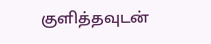குளித்தவுடன்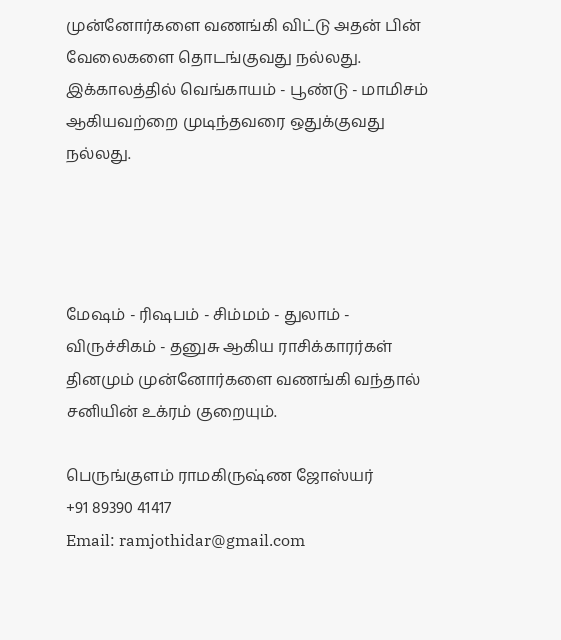முன்னோர்களை வணங்கி விட்டு அதன் பின் வேலைகளை தொடங்குவது நல்லது. இக்காலத்தில் வெங்காயம் - பூண்டு - மாமிசம் ஆகியவற்றை முடிந்தவரை ஒதுக்குவது நல்லது.




மேஷம் - ரிஷபம் - சிம்மம் - துலாம் - விருச்சிகம் - தனுசு ஆகிய ராசிக்காரர்கள் தினமும் முன்னோர்களை வணங்கி வந்தால் சனியின் உக்ரம் குறையும்.

பெருங்குளம் ராமகிருஷ்ண ஜோஸ்யர்
+91 89390 41417
Email: ramjothidar@gmail.com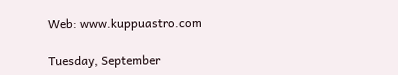Web: www.kuppuastro.com

Tuesday, September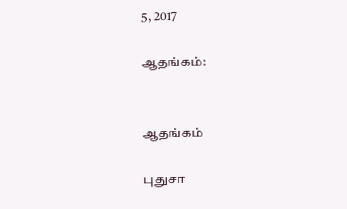5, 2017

ஆதங்கம்:


ஆதங்கம்

புதுசா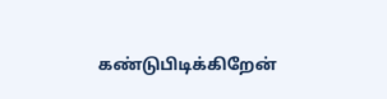கண்டுபிடிக்கிறேன்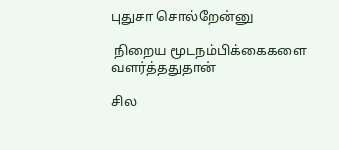புதுசா சொல்றேன்னு

 நிறைய மூடநம்பிக்கைகளை வளர்த்ததுதான்

சில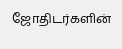ஜோதிடர்களின்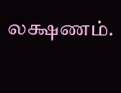லக்ஷணம்.